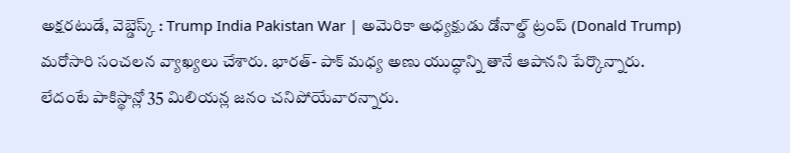అక్షరటుడే, వెబ్డెస్క్ : Trump India Pakistan War | అమెరికా అధ్యక్షుడు డోనాల్డ్ ట్రంప్ (Donald Trump) మరోసారి సంచలన వ్యాఖ్యలు చేశారు. భారత్- పాక్ మధ్య అణు యుద్ధాన్ని తానే ఆపానని పేర్కొన్నారు. లేదంటే పాకిస్థాన్లో 35 మిలియన్ల జనం చనిపోయేవారన్నారు.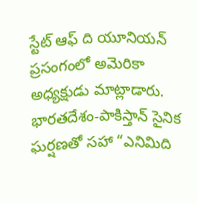స్టేట్ ఆఫ్ ది యూనియన్ ప్రసంగంలో అమెరికా అధ్యక్షుడు మాట్లాడారు. భారతదేశం-పాకిస్తాన్ సైనిక ఘర్షణతో సహా “ఎనిమిది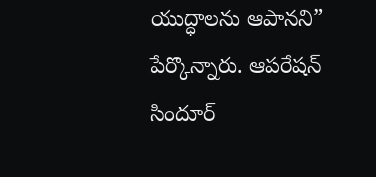యుద్ధాలను ఆపానని” పేర్కొన్నారు. ఆపరేషన్ సిందూర్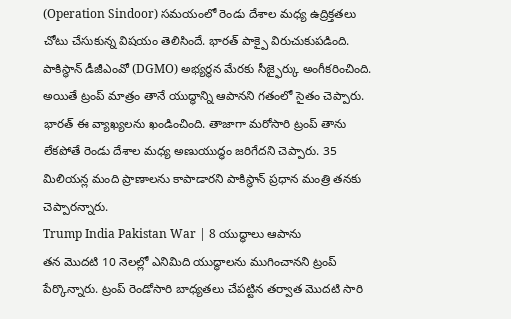(Operation Sindoor) సమయంలో రెండు దేశాల మధ్య ఉద్రిక్తతలు చోటు చేసుకున్న విషయం తెలిసిందే. భారత్ పాక్పై విరుచుకుపడింది. పాకిస్థాన్ డీజీఎంవో (DGMO) అభ్యర్థన మేరకు సీజ్ఫైర్కు అంగీకరించింది. అయితే ట్రంప్ మాత్రం తానే యుద్ధాన్ని ఆపానని గతంలో సైతం చెప్పారు. భారత్ ఈ వ్యాఖ్యలను ఖండించింది. తాజాగా మరోసారి ట్రంప్ తాను లేకపోతే రెండు దేశాల మధ్య అణుయుద్ధం జరిగేదని చెప్పారు. 35 మిలియన్ల మంది ప్రాణాలను కాపాడారని పాకిస్థాన్ ప్రధాన మంత్రి తనకు చెప్పారన్నారు.
Trump India Pakistan War | 8 యుద్ధాలు ఆపాను
తన మొదటి 10 నెలల్లో ఎనిమిది యుద్ధాలను ముగించానని ట్రంప్ పేర్కొన్నారు. ట్రంప్ రెండోసారి బాధ్యతలు చేపట్టిన తర్వాత మొదటి సారి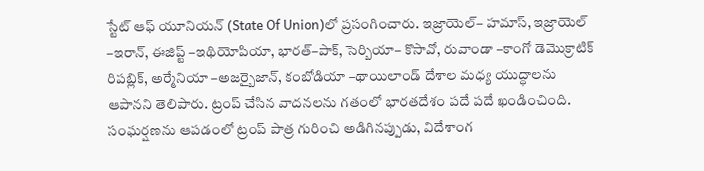స్టేట్ ఆఫ్ యూనియన్ (State Of Union)లో ప్రసంగించారు. ఇజ్రాయెల్– హమాస్, ఇజ్రాయెల్ –ఇరాన్, ఈజిప్ట్ –ఇథియోపియా, భారత్–పాక్, సెర్బియా– కొసావో, రువాండా –కాంగో డెమొక్రాటిక్ రిపబ్లిక్, అర్మేనియా –అజర్బైజాన్, కంబోడియా –థాయిలాండ్ దేశాల మధ్య యుద్ధాలను ఆపానని తెలిపారు. ట్రంప్ చేసిన వాదనలను గతంలో భారతదేశం పదే పదే ఖండించింది. సంఘర్షణను ఆపడంలో ట్రంప్ పాత్ర గురించి అడిగినప్పుడు, విదేశాంగ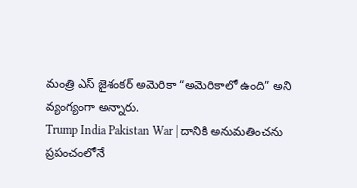మంత్రి ఎస్ జైశంకర్ అమెరికా “అమెరికాలో ఉంది” అని వ్యంగ్యంగా అన్నారు.
Trump India Pakistan War | దానికి అనుమతించను
ప్రపంచంలోనే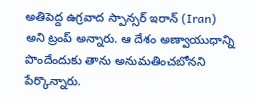అతిపెద్ద ఉగ్రవాద స్పాన్సర్ ఇరాన్ (Iran) అని ట్రంప్ అన్నారు. ఆ దేశం అణ్వాయుధాన్ని పొందేందుకు తాను అనుమతించబోనని పేర్కొన్నారు.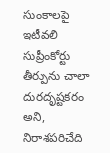సుంకాలపై ఇటీవలి సుప్రీంకోర్టు తీర్పును చాలా దురదృష్టకరం అని, నిరాశపరిచేది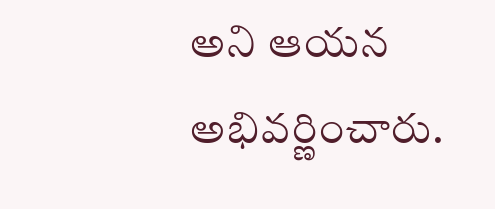అని ఆయన అభివర్ణించారు.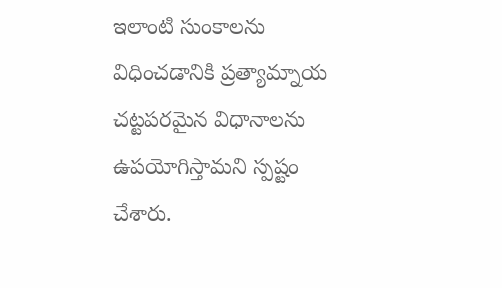ఇలాంటి సుంకాలను విధించడానికి ప్రత్యామ్నాయ చట్టపరమైన విధానాలను ఉపయోగిస్తామని స్పష్టం చేశారు.